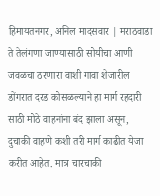हिमायतनगर, अनिल मादसवार | मराठवाडा ते तेलंगणा जाण्यासाठी सोयीचा आणी जवळचा ठरणारा वाशी गावा शेजारील डोंगरात दरड कोसळल्याने हा मार्ग रहदारी साठी मोठे वाहनांना बंद झाला असून, दुचाकी वाहणे कशी तरी मार्ग काढीत येजा करीत आहेत. मात्र चारचाकी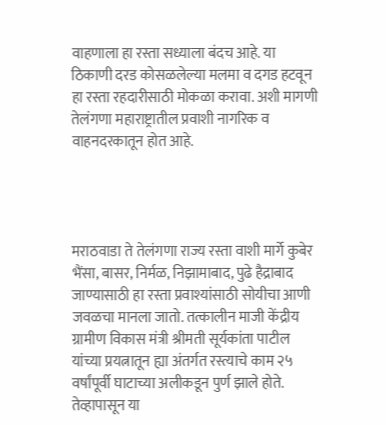वाहणाला हा रस्ता सध्याला बंदच आहे. या ठिकाणी दरड कोसळलेल्या मलमा व दगड हटवून हा रस्ता रहदारीसाठी मोकळा करावा. अशी मागणी तेलंगणा महाराष्ट्रातील प्रवाशी नागरिक व वाहनदरकातून होत आहे.




मराठवाडा ते तेलंगणा राज्य रस्ता वाशी मार्गे कुबेर भैंसा, बासर, निर्मळ, निझामाबाद, पुढे हैद्राबाद जाण्यासाठी हा रस्ता प्रवाश्यांसाठी सोयीचा आणी जवळचा मानला जातो. तत्कालीन माजी केंद्रीय ग्रामीण विकास मंत्री श्रीमती सूर्यकांता पाटील यांच्या प्रयत्नातून ह्या अंतर्गत रस्त्याचे काम २५ वर्षांपूर्वी घाटाच्या अलीकडून पुर्ण झाले होते. तेव्हापासून या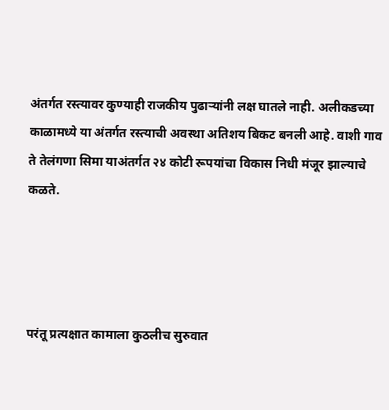अंतर्गत रस्त्यावर कुण्याही राजकीय पुढाऱ्यांनी लक्ष घातले नाही. अलीकडच्या काळामध्ये या अंतर्गत रस्त्याची अवस्था अतिशय बिकट बनली आहे. वाशी गाव ते तेलंगणा सिमा याअंतर्गत २४ कोटी रूपयांचा विकास निधी मंजूर झाल्याचे कळते.




परंतू प्रत्यक्षात कामाला कुठलीच सुरुवात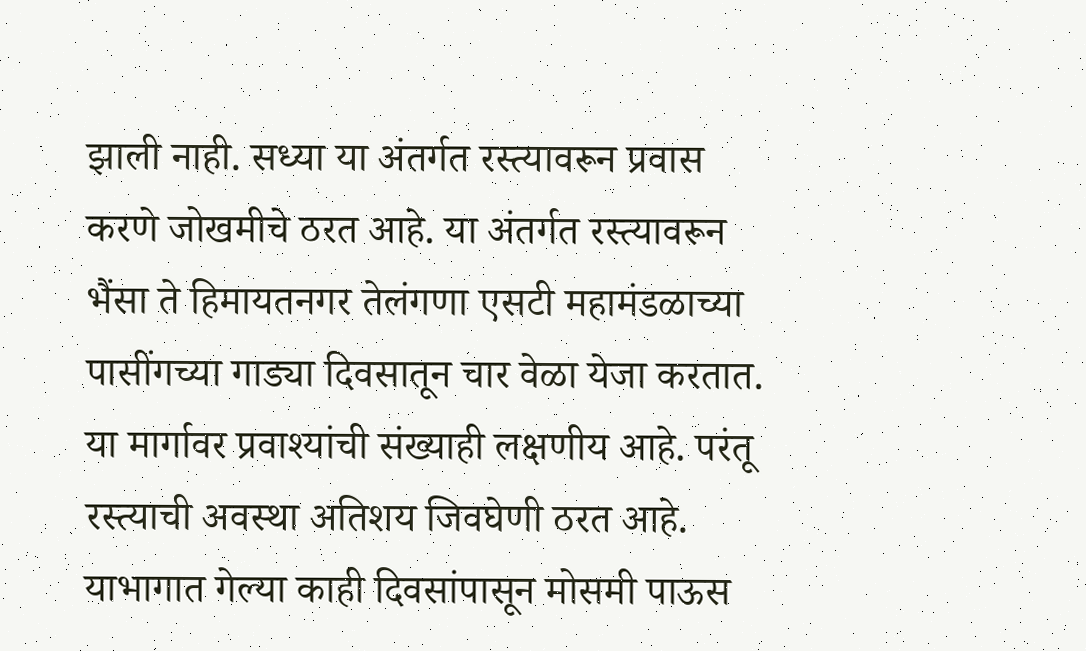झाली नाही. सध्या या अंतर्गत रस्त्यावरून प्रवास करणे जोखमीचे ठरत आहे. या अंतर्गत रस्त्यावरून भैंसा ते हिमायतनगर तेलंगणा एसटी महामंडळाच्या पासींगच्या गाड्या दिवसातून चार वेळा येजा करतात. या मार्गावर प्रवाश्यांची संख्याही लक्षणीय आहे. परंतू रस्त्याची अवस्था अतिशय जिवघेणी ठरत आहे. याभागात गेल्या काही दिवसांपासून मोसमी पाऊस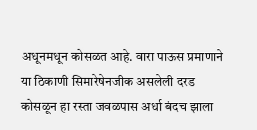अधूनमधून कोसळत आहे. वारा पाऊस प्रमाणाने या ठिकाणी सिमारेषेनजीक असलेली दरड कोसळून हा रस्ता जवळपास अर्धा बंदच झाला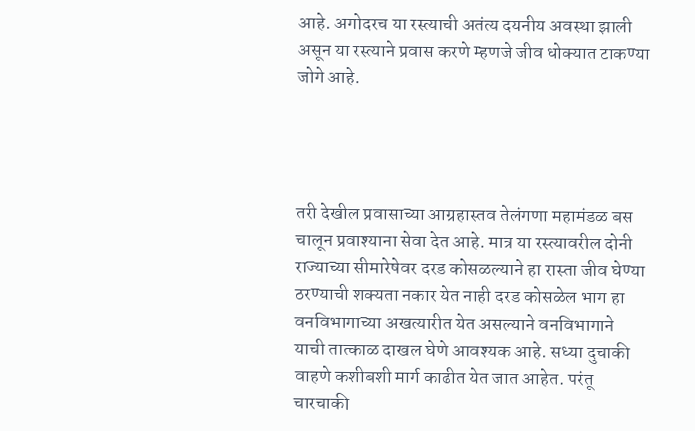आहे. अगोदरच या रस्त्याची अतंत्य दयनीय अवस्था झाली असून या रस्त्याने प्रवास करणे म्हणजे जीव धोक्यात टाकण्या जोगे आहे.




तरी देखील प्रवासाच्या आग्रहास्तव तेलंगणा महामंडळ बस चालून प्रवाश्याना सेवा देत आहे. मात्र या रस्त्यावरील दोनी राज्याच्या सीमारेषेवर दरड कोसळल्याने हा रास्ता जीव घेण्या ठरण्याची शक्यता नकार येत नाही दरड कोसळेल भाग हा वनविभागाच्या अखत्यारीत येत असल्याने वनविभागाने याची तात्काळ दाखल घेणे आवश्यक आहे. सध्या दुचाकी वाहणे कशीबशी मार्ग काढीत येत जात आहेत. परंतू चारचाकी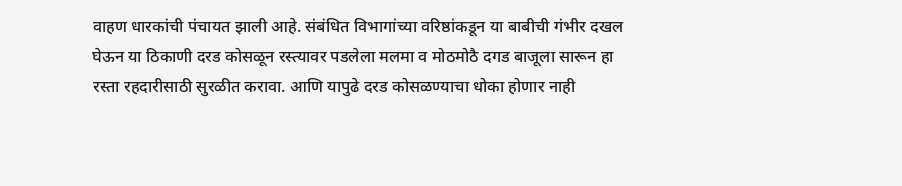वाहण धारकांची पंचायत झाली आहे. संबंधित विभागांच्या वरिष्ठांकडून या बाबीची गंभीर दखल घेऊन या ठिकाणी दरड कोसळून रस्त्यावर पडलेला मलमा व मोठमोठै दगड बाजूला सारून हा रस्ता रहदारीसाठी सुरळीत करावा. आणि यापुढे दरड कोसळण्याचा धोका होणार नाही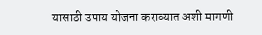यासाठी उपाय योजना कराव्यात अशी मागणी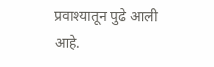प्रवाश्यातून पुढे आली आहे.